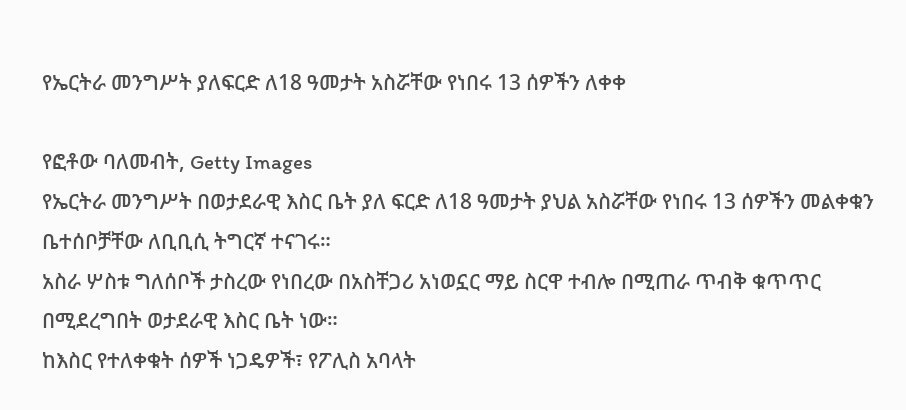የኤርትራ መንግሥት ያለፍርድ ለ18 ዓመታት አስሯቸው የነበሩ 13 ሰዎችን ለቀቀ

የፎቶው ባለመብት, Getty Images
የኤርትራ መንግሥት በወታደራዊ እስር ቤት ያለ ፍርድ ለ18 ዓመታት ያህል አስሯቸው የነበሩ 13 ሰዎችን መልቀቁን ቤተሰቦቻቸው ለቢቢሲ ትግርኛ ተናገሩ።
አስራ ሦስቱ ግለሰቦች ታስረው የነበረው በአስቸጋሪ አነወኗር ማይ ስርዋ ተብሎ በሚጠራ ጥብቅ ቁጥጥር በሚደረግበት ወታደራዊ እስር ቤት ነው።
ከእስር የተለቀቁት ሰዎች ነጋዴዎች፣ የፖሊስ አባላት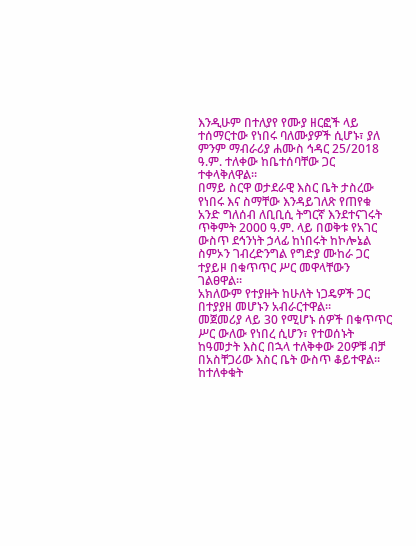እንዲሁም በተለያየ የሙያ ዘርፎች ላይ ተሰማርተው የነበሩ ባለሙያዎች ሲሆኑ፣ ያለ ምንም ማብራሪያ ሐሙስ ኅዳር 25/2018 ዓ.ም. ተለቀው ከቤተሰባቸው ጋር ተቀላቅለዋል።
በማይ ስርዋ ወታደራዊ እስር ቤት ታስረው የነበሩ እና ስማቸው እንዳይገለጽ የጠየቁ አንድ ግለሰብ ለቢቢሲ ትግርኛ እንደተናገሩት ጥቅምት 2000 ዓ.ም. ላይ በወቅቱ የአገር ውስጥ ደኅንነት ኃላፊ ከነበሩት ከኮሎኔል ስምኦን ገብረድንግል የግድያ ሙከራ ጋር ተያይዞ በቁጥጥር ሥር መዋላቸውን ገልፀዋል።
አክለውም የተያዙት ከሁለት ነጋዴዎች ጋር በተያያዘ መሆኑን አብራርተዋል።
መጀመሪያ ላይ 30 የሚሆኑ ሰዎች በቁጥጥር ሥር ውለው የነበረ ሲሆን፣ የተወሰኑት ከዓመታት እስር በኋላ ተለቅቀው 20ዎቹ ብቻ በአስቸጋሪው እስር ቤት ውስጥ ቆይተዋል።
ከተለቀቁት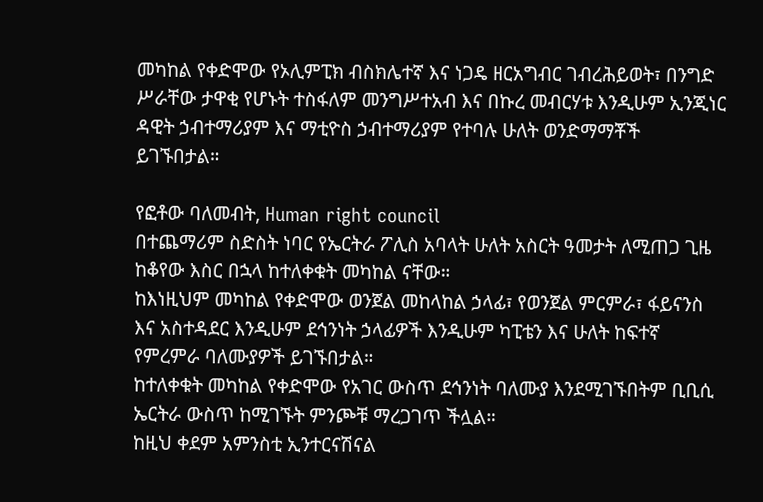መካከል የቀድሞው የኦሊምፒክ ብስክሌተኛ እና ነጋዴ ዘርአግብር ገብረሕይወት፣ በንግድ ሥራቸው ታዋቂ የሆኑት ተስፋለም መንግሥተአብ እና በኩረ መብርሃቱ እንዲሁም ኢንጂነር ዳዊት ኃብተማሪያም እና ማቲዮስ ኃብተማሪያም የተባሉ ሁለት ወንድማማቾች ይገኙበታል።

የፎቶው ባለመብት, Human right council
በተጨማሪም ስድስት ነባር የኤርትራ ፖሊስ አባላት ሁለት አስርት ዓመታት ለሚጠጋ ጊዜ ከቆየው እስር በኋላ ከተለቀቁት መካከል ናቸው።
ከእነዚህም መካከል የቀድሞው ወንጀል መከላከል ኃላፊ፣ የወንጀል ምርምራ፣ ፋይናንስ እና አስተዳደር እንዲሁም ደኅንነት ኃላፊዎች እንዲሁም ካፒቴን እና ሁለት ከፍተኛ የምረምራ ባለሙያዎች ይገኙበታል።
ከተለቀቁት መካከል የቀድሞው የአገር ውስጥ ደኅንነት ባለሙያ እንደሚገኙበትም ቢቢሲ ኤርትራ ውስጥ ከሚገኙት ምንጮቹ ማረጋገጥ ችሏል።
ከዚህ ቀደም አምንስቲ ኢንተርናሽናል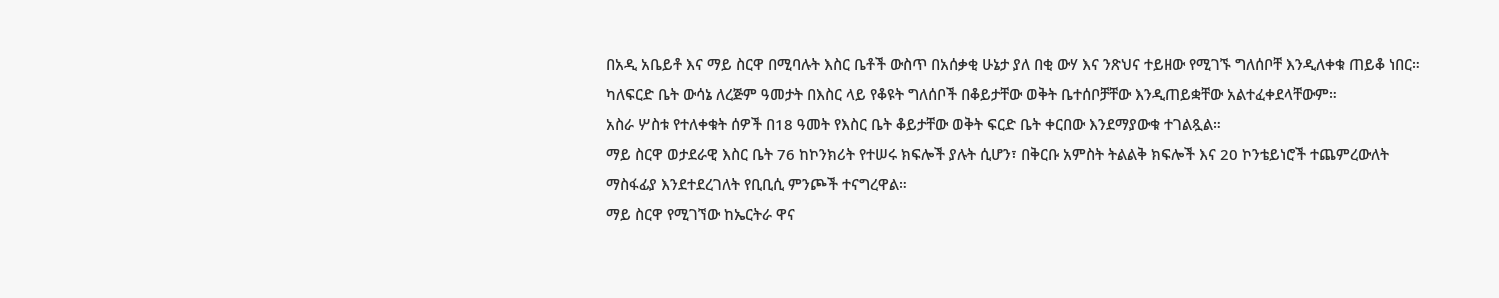በአዲ አቤይቶ እና ማይ ስርዋ በሚባሉት እስር ቤቶች ውስጥ በአሰቃቂ ሁኔታ ያለ በቂ ውሃ እና ንጽህና ተይዘው የሚገኙ ግለሰቦቸ እንዲለቀቁ ጠይቆ ነበር።
ካለፍርድ ቤት ውሳኔ ለረጅም ዓመታት በእስር ላይ የቆዩት ግለሰቦች በቆይታቸው ወቅት ቤተሰቦቻቸው እንዲጠይቋቸው አልተፈቀደላቸውም።
አስራ ሦስቱ የተለቀቁት ሰዎች በ18 ዓመት የእስር ቤት ቆይታቸው ወቅት ፍርድ ቤት ቀርበው እንደማያውቁ ተገልጿል።
ማይ ስርዋ ወታደራዊ እስር ቤት 76 ከኮንክሪት የተሠሩ ክፍሎች ያሉት ሲሆን፣ በቅርቡ አምስት ትልልቅ ክፍሎች እና 20 ኮንቴይነሮች ተጨምረውለት ማስፋፊያ እንደተደረገለት የቢቢሲ ምንጮች ተናግረዋል።
ማይ ስርዋ የሚገኘው ከኤርትራ ዋና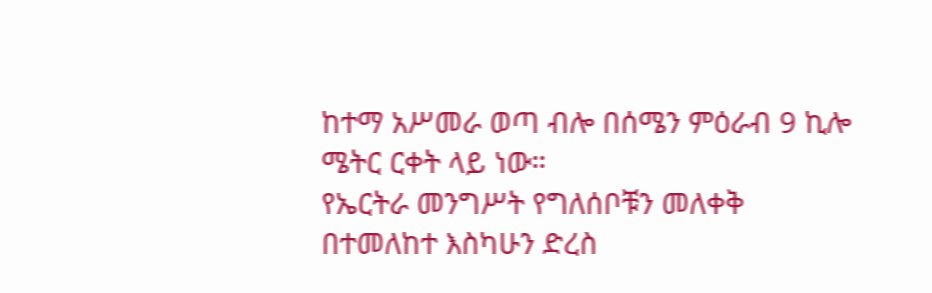ከተማ አሥመራ ወጣ ብሎ በሰሜን ምዕራብ 9 ኪሎ ሜትር ርቀት ላይ ነው።
የኤርትራ መንግሥት የግለሰቦቹን መለቀቅ በተመለከተ እስካሁን ድረስ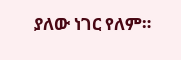ያለው ነገር የለም።